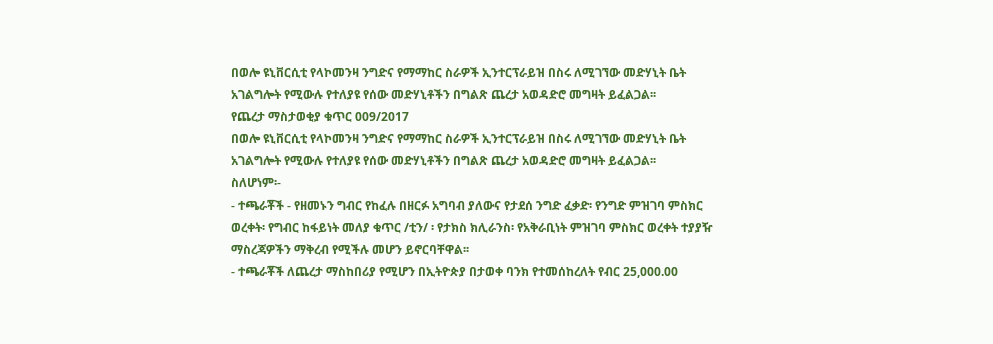በወሎ ዩኒቨርሲቲ የላኮመንዛ ንግድና የማማከር ስራዎች ኢንተርፕራይዝ በስሩ ለሚገኘው መድሃኒት ቤት አገልግሎት የሚውሉ የተለያዩ የሰው መድሃኒቶችን በግልጽ ጨረታ አወዳድሮ መግዛት ይፈልጋል፡፡
የጨረታ ማስታወቂያ ቁጥር 009/2017
በወሎ ዩኒቨርሲቲ የላኮመንዛ ንግድና የማማከር ስራዎች ኢንተርፕራይዝ በስሩ ለሚገኘው መድሃኒት ቤት አገልግሎት የሚውሉ የተለያዩ የሰው መድሃኒቶችን በግልጽ ጨረታ አወዳድሮ መግዛት ይፈልጋል፡፡
ስለሆነም፡-
- ተጫራቾች - የዘመኑን ግብር የከፈሉ በዘርፉ አግባብ ያለውና የታደሰ ንግድ ፈቃድ፡ የንግድ ምዝገባ ምስክር ወረቀት፡ የግብር ከፋይነት መለያ ቁጥር /ቲን/ ፡ የታክስ ክሊራንስ፡ የአቅራቢነት ምዝገባ ምስክር ወረቀት ተያያዥ ማስረጃዎችን ማቅረብ የሚችሉ መሆን ይኖርባቸዋል፡፡
- ተጫራቾች ለጨረታ ማስከበሪያ የሚሆን በኢትዮጵያ በታወቀ ባንክ የተመሰከረለት የብር 25,000.00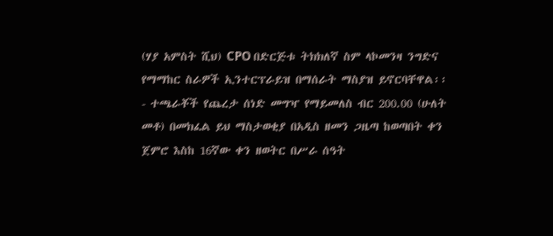(ሃያ አምስት ሺህ) CPO በድርጅቱ ትክክለኛ ስም ላኮመንዛ ንግድና የማማከር ስራዎች ኢንተርፕራይዝ በማሰራት ማስያዝ ይኖርባቸዋል፡፡
- ተጫራቾች የጨረታ ሰነድ መግዣ የማይመለስ ብር 200.00 (ሁለት መቶ) በመክፈል ይህ ማስታወቂያ በአዲስ ዘመን ጋዜጣ ከወጣበት ቀን ጀምሮ እስከ 16ኛው ቀን ዘወትር በሥራ ሰዓት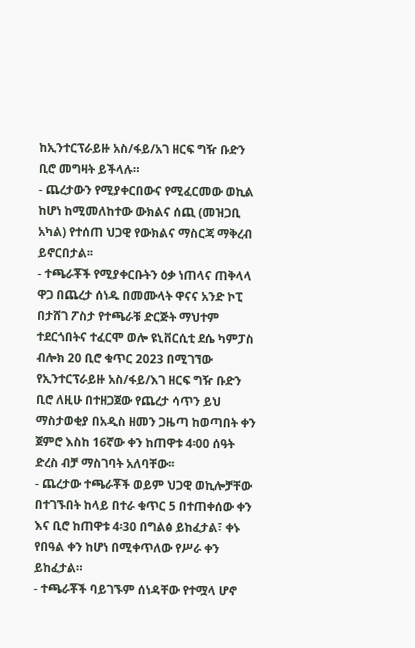ከኢንተርፕራይዙ አስ/ፋይ/አገ ዘርፍ ግዥ ቡድን ቢሮ መግዛት ይችላሉ።
- ጨረታውን የሚያቀርበውና የሚፈርመው ወኪል ከሆነ ከሚመለከተው ውክልና ሰጪ (መዝጋቢ አካል) የተሰጠ ህጋዊ የውክልና ማስርጃ ማቅረብ ይኖርበታል፡፡
- ተጫራቾች የሚያቀርቡትን ዕቃ ነጠላና ጠቅላላ ዋጋ በጨረታ ሰነዱ በመሙላት ዋናና አንድ ኮፒ በታሸገ ፖስታ የተጫራቹ ድርጅት ማህተም ተደርጎበትና ተፈርሞ ወሎ ዩኒቨርሲቲ ደሴ ካምፓስ ብሎክ 20 ቢሮ ቁጥር 2023 በሚገኘው የኢንተርፕራይዙ አስ/ፋይ/እገ ዘርፍ ግዥ ቡድን ቢሮ ለዚሁ በተዘጋጀው የጨረታ ሳጥን ይህ ማስታወቂያ በአዲስ ዘመን ጋዜጣ ከወጣበት ቀን ጀምሮ እስከ 16ኛው ቀን ከጠዋቱ 4፡00 ሰዓት ድረስ ብቻ ማስገባት አለባቸው፡፡
- ጨረታው ተጫራቾች ወይም ህጋዊ ወኪሎቻቸው በተገኙበት ከላይ በተራ ቁጥር 5 በተጠቀሰው ቀን እና ቢሮ ከጠዋቱ 4፡30 በግልፅ ይከፈታል፣ ቀኑ የበዓል ቀን ከሆነ በሚቀጥለው የሥራ ቀን ይከፈታል።
- ተጫራቾች ባይገኙም ሰነዳቸው የተሟላ ሆኖ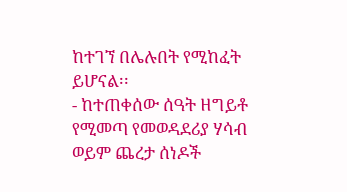ከተገኘ በሌሉበት የሚከፈት ይሆናል፡፡
- ከተጠቀሰው ሰዓት ዘግይቶ የሚመጣ የመወዳደሪያ ሃሳብ ወይም ጨረታ ሰነዶች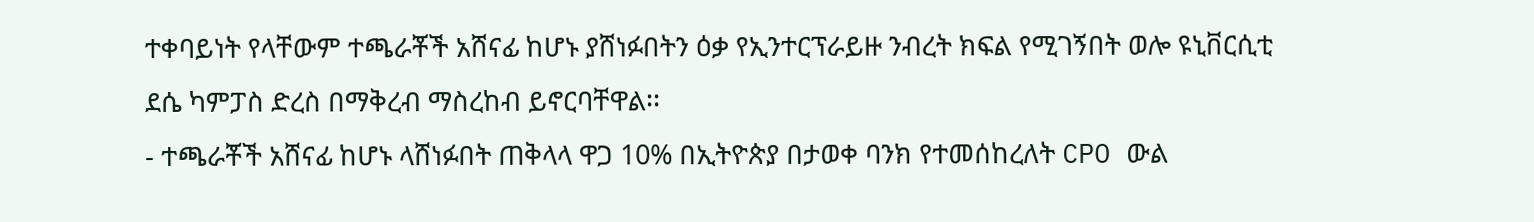ተቀባይነት የላቸውም ተጫራቾች አሸናፊ ከሆኑ ያሸነፉበትን ዕቃ የኢንተርፕራይዙ ንብረት ክፍል የሚገኝበት ወሎ ዩኒቨርሲቲ ደሴ ካምፓስ ድረስ በማቅረብ ማስረከብ ይኖርባቸዋል፡፡
- ተጫራቾች አሸናፊ ከሆኑ ላሸነፉበት ጠቅላላ ዋጋ 10% በኢትዮጵያ በታወቀ ባንክ የተመሰከረለት CPO ውል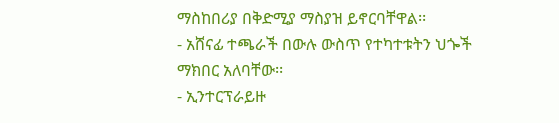ማስከበሪያ በቅድሚያ ማስያዝ ይኖርባቸዋል፡፡
- አሸናፊ ተጫራች በውሉ ውስጥ የተካተቱትን ህጐች ማክበር አለባቸው፡፡
- ኢንተርፕራይዙ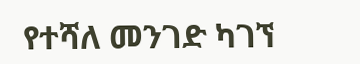የተሻለ መንገድ ካገኘ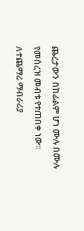ጨረታውን በከፊልም ሆነ ሙሉ በሙሉ የመሰረዝ መብቱ የተጠበቀ ነው፡፡
ለተጨማሪ ማብራሪያ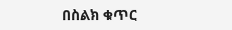በስልክ ቁጥር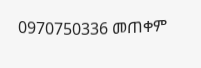0970750336 መጠቀም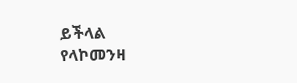ይችላል
የላኮመንዛ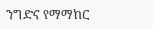ንግድና የማማከር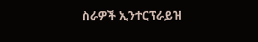ስራዎች ኢንተርፕራይዝ